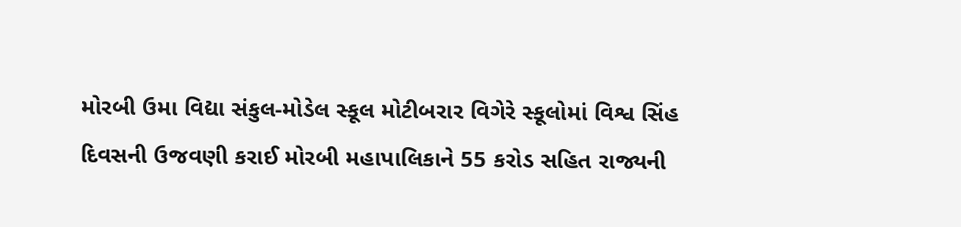મોરબી ઉમા વિદ્યા સંકુલ-મોડેલ સ્કૂલ મોટીબરાર વિગેરે સ્કૂલોમાં વિશ્વ સિંહ દિવસની ઉજવણી કરાઈ મોરબી મહાપાલિકાને 55 કરોડ સહિત રાજ્યની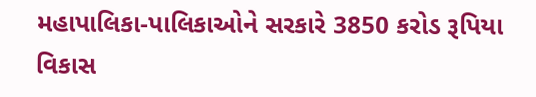મહાપાલિકા-પાલિકાઓને સરકારે 3850 કરોડ રૂપિયા વિકાસ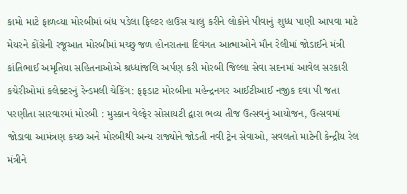કામો માટે ફાળવ્યા મોરબીમાં બંધ પડેલા ફિલ્ટર હાઉસ ચાલુ કરીને લોકોને પીવાનું શુધ્ધ પાણી આપવા માટે મેયરને કોંગ્રેની રજૂઆત મોરબીમાં મચ્છુ જળ હોનરાતના દિવંગત આત્માઓને મૌન રેલીમાં જોડાઈને મંત્રી કાંતિભાઈ અમૃતિયા સહિતનાઓએ શ્રધ્ધાંજલિ અર્પણ કરી મોરબી જિલ્લા સેવા સદનમાં આવેલ સરકારી કચેરીઓમાં કલેક્ટરનું રેન્ડમલી ચેકિંગ: ફફડાટ મોરબીના મહેન્દ્રનગર આઈટીઆઈ નજીક દવા પી જતા પરણીતા સારવારમાં મોરબી : મુસ્કાન વેલ્ફેર સોસાયટી દ્વારા ભવ્ય તીજ ઉત્સવનું આયોજન, ઉત્સવમાં જોડાવા આમંત્રણ કચ્છ અને મોરબીથી અન્ય રાજ્યોને જોડતી નવી ટ્રેન સેવાઓ, સવલતો માટેની કેન્દ્રીય રેલ મંત્રીને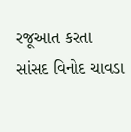રજૂઆત કરતા સાંસદ વિનોદ ચાવડા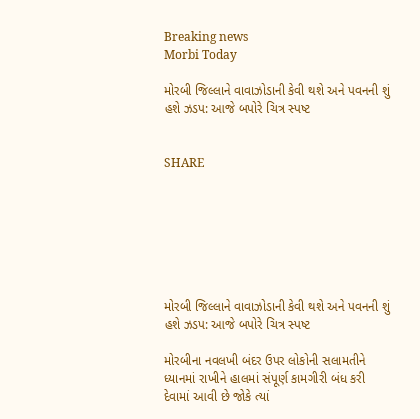Breaking news
Morbi Today

મોરબી જિલ્લાને વાવાઝોડાની કેવી થશે અને પવનની શું હશે ઝડપ: આજે બપોરે ચિત્ર સ્પષ્ટ


SHARE







મોરબી જિલ્લાને વાવાઝોડાની કેવી થશે અને પવનની શું હશે ઝડપ: આજે બપોરે ચિત્ર સ્પષ્ટ

મોરબીના નવલખી બંદર ઉપર લોકોની સલામતીને ધ્યાનમાં રાખીને હાલમાં સંપૂર્ણ કામગીરી બંધ કરી દેવામાં આવી છે જોકે ત્યાં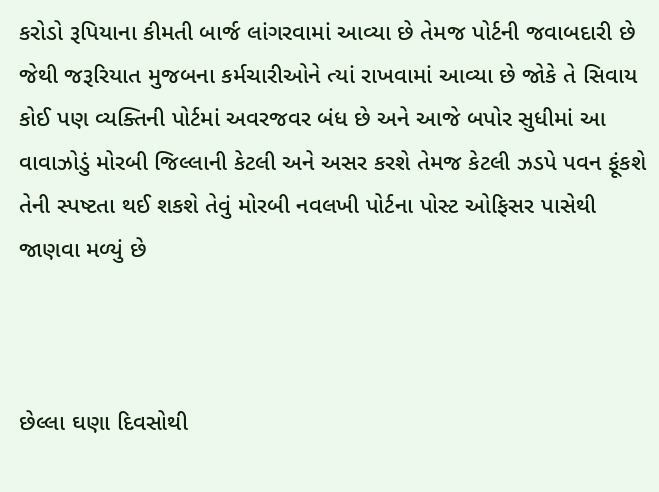કરોડો રૂપિયાના કીમતી બાર્જ લાંગરવામાં આવ્યા છે તેમજ પોર્ટની જવાબદારી છે જેથી જરૂરિયાત મુજબના કર્મચારીઓને ત્યાં રાખવામાં આવ્યા છે જોકે તે સિવાય કોઈ પણ વ્યક્તિની પોર્ટમાં અવરજવર બંધ છે અને આજે બપોર સુધીમાં આ વાવાઝોડું મોરબી જિલ્લાની કેટલી અને અસર કરશે તેમજ કેટલી ઝડપે પવન ફૂંકશે તેની સ્પષ્ટતા થઈ શકશે તેવું મોરબી નવલખી પોર્ટના પોસ્ટ ઓફિસર પાસેથી જાણવા મળ્યું છે



છેલ્લા ઘણા દિવસોથી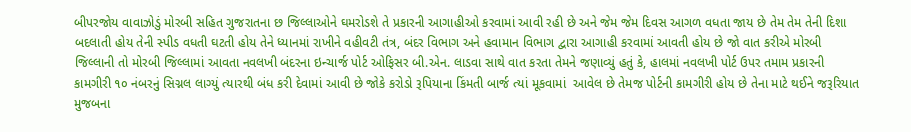બીપરજોય વાવાઝોડું મોરબી સહિત ગુજરાતના છ જિલ્લાઓને ઘમરોડશે તે પ્રકારની આગાહીઓ કરવામાં આવી રહી છે અને જેમ જેમ દિવસ આગળ વધતા જાય છે તેમ તેમ તેની દિશા બદલાતી હોય તેની સ્પીડ વધતી ઘટતી હોય તેને ધ્યાનમાં રાખીને વહીવટી તંત્ર, બંદર વિભાગ અને હવામાન વિભાગ દ્વારા આગાહી કરવામાં આવતી હોય છે જો વાત કરીએ મોરબી જિલ્લાની તો મોરબી જિલ્લામાં આવતા નવલખી બંદરના ઇન્ચાર્જ પોર્ટ ઓફિસર બી.એન. લાડવા સાથે વાત કરતા તેમને જણાવ્યું હતું કે, હાલમાં નવલખી પોર્ટ ઉપર તમામ પ્રકારની કામગીરી ૧૦ નંબરનું સિગ્નલ લાગ્યું ત્યારથી બંધ કરી દેવામાં આવી છે જોકે કરોડો રૂપિયાના કિંમતી બાર્જ ત્યાં મૂકવામાં  આવેલ છે તેમજ પોર્ટની કામગીરી હોય છે તેના માટે થઈને જરૂરિયાત મુજબના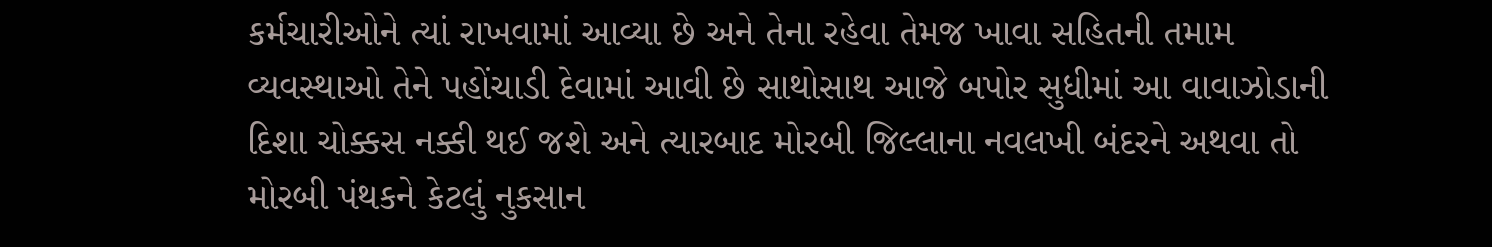કર્મચારીઓને ત્યાં રાખવામાં આવ્યા છે અને તેના રહેવા તેમજ ખાવા સહિતની તમામ વ્યવસ્થાઓ તેને પહોંચાડી દેવામાં આવી છે સાથોસાથ આજે બપોર સુધીમાં આ વાવાઝોડાની દિશા ચોક્કસ નક્કી થઈ જશે અને ત્યારબાદ મોરબી જિલ્લાના નવલખી બંદરને અથવા તો મોરબી પંથકને કેટલું નુકસાન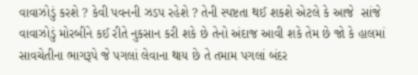વાવાઝોડું કરશે ? કેવી પવનની ઝડપ રહેશે ? તેની સ્પષ્ટતા થઈ શકશે એટલે કે આજે  સાંજે વાવાઝોડું મોરબીને કઈ રીતે નુકસાન કરી શકે છે તેનો અંદાજ આવી શકે તેમ છે જો કે હાલમાં સાવચેતીના ભાગરૂપે જે પગલાં લેવાના થાય છે તે તમામ પગલાં બંદર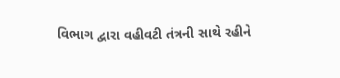વિભાગ દ્વારા વહીવટી તંત્રની સાથે રહીને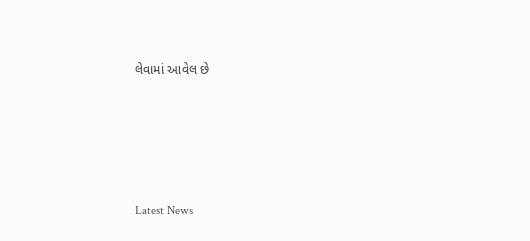લેવામાં આવેલ છે






Latest News